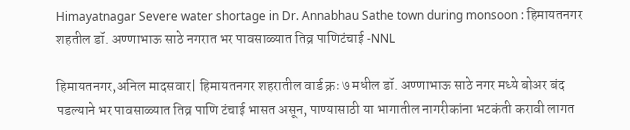Himayatnagar Severe water shortage in Dr. Annabhau Sathe town during monsoon : हिमायतनगर शहतील डॉ. अण्णाभाऊ साठे नगरात भर पावसाळ्यात तिव्र पाणिटंचाई -NNL

हिमायतनगर,अनिल मादसवार| हिमायतनगर शहरातील वार्ड क्रः ७ मधील डॉ. अण्णाभाऊ साठे नगर मध्ये बोअर बंद पडल्याने भर पावसाळ्यात तिव्र पाणि टंचाई भासत असून, पाण्यासाठी या भागातील नागरीकांना भटकंती करावी लागत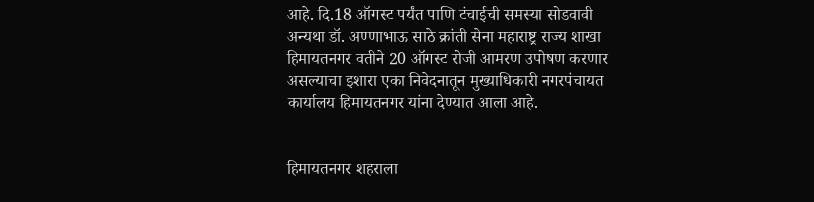आहे. दि.18 ऑगस्ट पर्यंत पाणि टंचाईची समस्या सोडवावी अन्यथा डॉ. अण्णाभाऊ साठे क्रांती सेना महाराष्ट्र राज्य शाखा हिमायतनगर वतीने 20 ऑगस्ट रोजी आमरण उपोषण करणार असल्याचा इशारा एका निवेदनातून मुख्याधिकारी नगरपंचायत कार्यालय हिमायतनगर यांना देण्यात आला आहे.


हिमायतनगर शहराला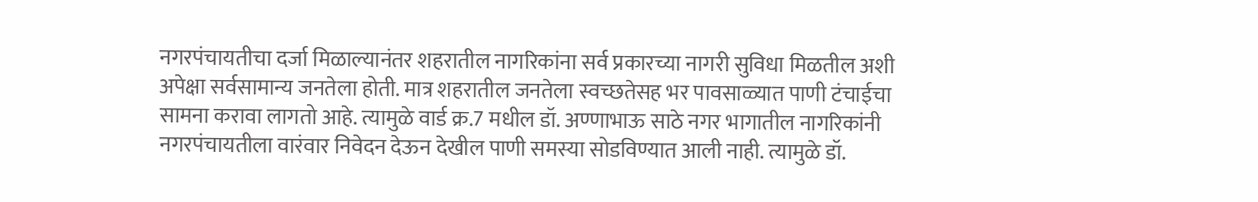नगरपंचायतीचा दर्जा मिळाल्यानंतर शहरातील नागरिकांना सर्व प्रकारच्या नागरी सुविधा मिळतील अशी अपेक्षा सर्वसामान्य जनतेला होती. मात्र शहरातील जनतेला स्वच्छतेसह भर पावसाळ्यात पाणी टंचाईचा सामना करावा लागतो आहे. त्यामुळे वार्ड क्र.7 मधील डॉ. अण्णाभाऊ साठे नगर भागातील नागरिकांनी नगरपंचायतीला वारंवार निवेदन देऊन देखील पाणी समस्या सोडविण्यात आली नाही. त्यामुळे डॉ.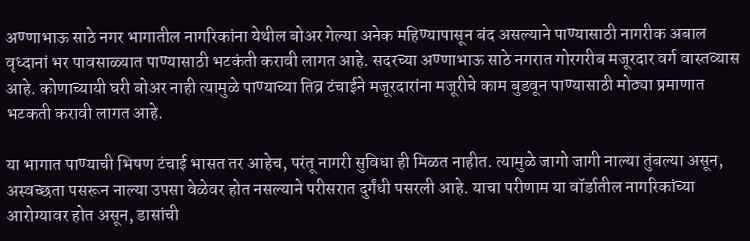अण्णाभाऊ साठे नगर भागातील नागरिकांना येथील बोअर गेल्या अनेक महिण्यापासून बंद असल्याने पाण्यासाठी नागरीक अबाल वृध्दानां भर पावसाळ्यात पाण्यासाठी भटकंती करावी लागत आहे. सदरच्या अण्णाभाऊ साठे नगरात गोरगरीब मजूरदार वर्ग वास्तव्यास आहे. कोणाच्यायी घरी बोअर नाही त्यामुळे पाण्याच्या तिव्र टंचाईने मजूरदारांना मजूरीचे काम बुडवून पाण्यासाठी मोठ्या प्रमाणात भटकती करावी लागत आहे.

या भागात पाण्याची भिषण टंचाई भासत तर आहेच, परंतू नागरी सुविधा ही मिळत नाहीत. त्यामुळे जागो जागी नाल्या तुंबल्या असून, अस्वच्छता पसरून नाल्या उपसा वेळेवर होत नसल्याने परीसरात दुर्गंधी पसरली आहे. याचा परीणाम या वॉर्डातील नागरिकांच्या आरोग्यावर होत असून, डासांची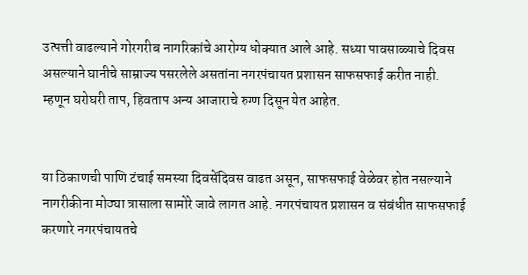उत्पत्ती वाढल्याने गोरगरीब नागरिकांचे आरोग्य धोक्यात आले आहे. सध्या पावसाळ्याचे दिवस असल्याने घानीचे साम्राज्य पसरलेले असतांना नगरपंचायत प्रशासन साफसफाई करीत नाही. म्हणून घरोघरी ताप, हिवताप अन्य आजाराचे रुग्ण दिसून येत आहेत.


या ठिकाणची पाणि टंचाई समस्या दिवसेंदिवस वाढत असून, साफसफाई वेळेवर होत नसल्याने नागरीकीना मोठ्या त्रासाला सामोरे जावे लागत आहे. नगरपंचायत प्रशासन व संबंधीत साफसफाई करणारे नगरपंचायतचे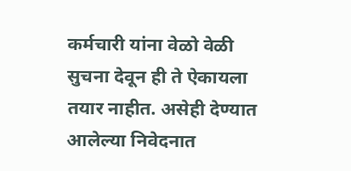कर्मचारी यांना वेळो वेळी सुचना देवून ही ते ऐकायला तयार नाहीत. असेही देण्यात आलेल्या निवेदनात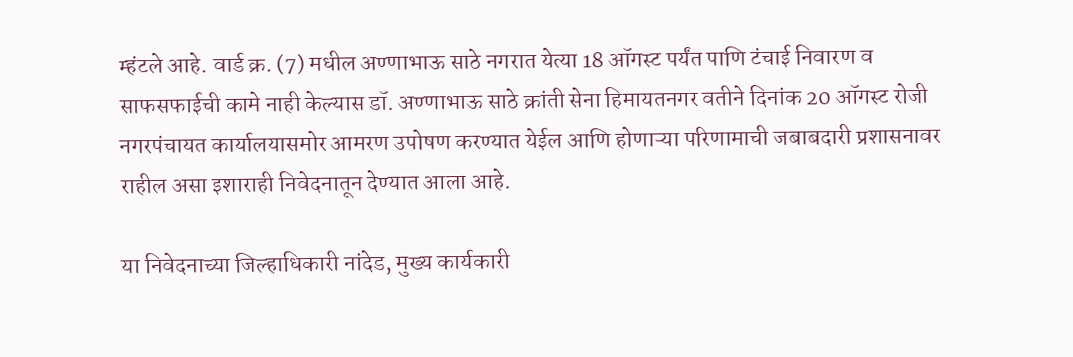म्हंटले आहे. वार्ड क्र. (7) मधील अण्णाभाऊ साठे नगरात येत्या 18 ऑगस्ट पर्यंत पाणि टंचाई निवारण व साफसफाईची कामे नाही केल्यास डॉ. अण्णाभाऊ साठे क्रांती सेना हिमायतनगर वतीने दिनांक 20 ऑगस्ट रोजी नगरपंचायत कार्यालयासमोर आमरण उपोषण करण्यात येईल आणि होणाऱ्या परिणामाची जबाबदारी प्रशासनावर राहील असा इशाराही निवेदनातून देण्यात आला आहे.

या निवेदनाच्या जिल्हाधिकारी नांदेड, मुख्य कार्यकारी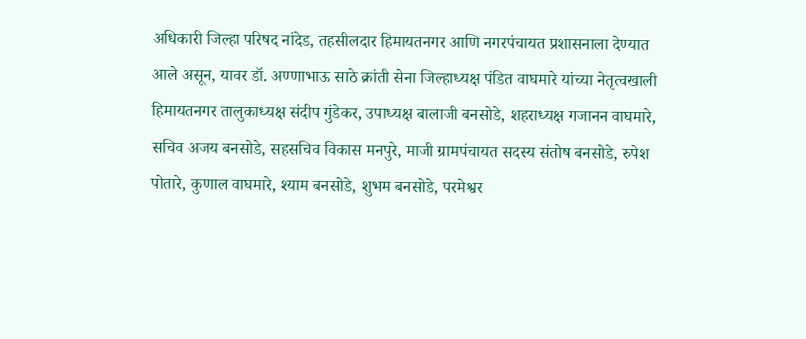अधिकारी जिल्हा परिषद नांदेड, तहसीलदार हिमायतनगर आणि नगरपंचायत प्रशासनाला देण्यात आले असून, यावर डॉ. अण्णाभाऊ साठे क्रांती सेना जिल्हाध्यक्ष पंडित वाघमारे यांच्या नेतृत्वखाली हिमायतनगर तालुकाध्यक्ष संदीप गुंडेकर, उपाध्यक्ष बालाजी बनसोडे, शहराध्यक्ष गजानन वाघमारे, सचिव अजय बनसोडे, सहसचिव विकास मनपुरे, माजी ग्रामपंचायत सदस्य संतोष बनसोडे, रुपेश पोतारे, कुणाल वाघमारे, श्याम बनसोडे, शुभम बनसोडे, परमेश्वर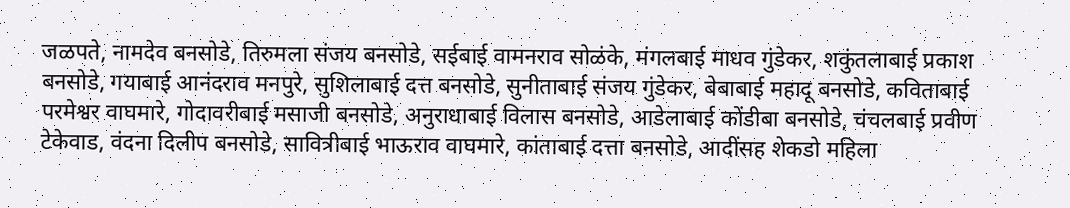जळपते, नामदेव बनसोडे, तिरुमला संजय बनसोडे, सईबाई वामनराव सोळंके, मंगलबाई माधव गुंडेकर, शकुंतलाबाई प्रकाश बनसोडे, गयाबाई आनंदराव मनपुरे, सुशिलाबाई दत्त बनसोडे, सुनीताबाई संजय गुंडेकर, बेबाबाई महादू बनसोडे, कविताबाई परमेश्वर वाघमारे, गोदावरीबाई मसाजी बनसोडे, अनुराधाबाई विलास बनसोडे, आडेलाबाई कोंडीबा बनसोडे, चंचलबाई प्रवीण टेकेवाड, वंदना दिलीप बनसोडे, सावित्रीबाई भाऊराव वाघमारे, कांताबाई दत्ता बनसोडे, आदींसह शेकडो महिला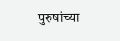पुरुषांच्या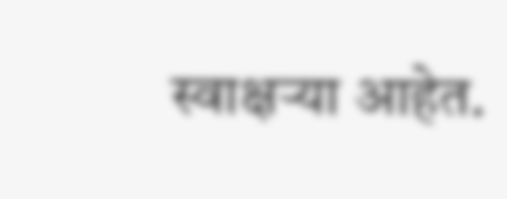स्वाक्षऱ्या आहेत.